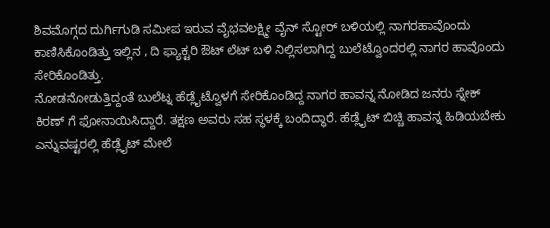ಶಿವಮೊಗ್ಗದ ದುರ್ಗಿಗುಡಿ ಸಮೀಪ ಇರುವ ವೈಭವಲಕ್ಷ್ಮೀ ವೈನ್ ಸ್ಟೋರ್ ಬಳಿಯಲ್ಲಿ ನಾಗರಹಾವೊಂದು ಕಾಣಿಸಿಕೊಂಡಿತ್ತು ಇಲ್ಲಿನ , ದಿ ಫ್ಯಾಕ್ಟರಿ ಔಟ್ ಲೆಟ್ ಬಳಿ ನಿಲ್ಲಿಸಲಾಗಿದ್ದ ಬುಲೆಟ್ವೊಂದರಲ್ಲಿ ನಾಗರ ಹಾವೊಂದು ಸೇರಿಕೊಂಡಿತ್ತು.
ನೋಡನೋಡುತ್ತಿದ್ದಂತೆ ಬುಲೆಟ್ನ ಹೆಡ್ಲೈಟ್ವೊಳಗೆ ಸೇರಿಕೊಂಡಿದ್ದ ನಾಗರ ಹಾವನ್ನ ನೋಡಿದ ಜನರು ಸ್ನೇಕ್ ಕಿರಣ್ ಗೆ ಫೋನಾಯಿಸಿದ್ದಾರೆ. ತಕ್ಷಣ ಅವರು ಸಹ ಸ್ಥಳಕ್ಕೆ ಬಂದಿದ್ಧಾರೆ. ಹೆಡ್ಲೈಟ್ ಬಿಚ್ಚಿ ಹಾವನ್ನ ಹಿಡಿಯಬೇಕು ಎನ್ನುವಷ್ಟರಲ್ಲಿ ಹೆಡ್ಲೈಟ್ ಮೇಲೆ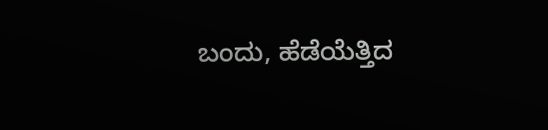ಬಂದು, ಹೆಡೆಯೆತ್ತಿದ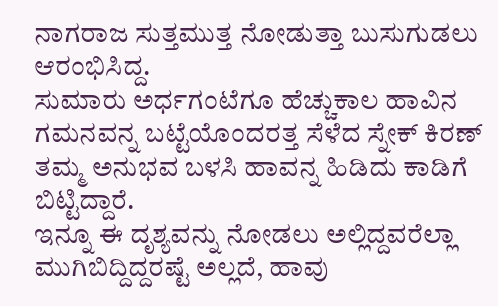ನಾಗರಾಜ ಸುತ್ತಮುತ್ತ ನೋಡುತ್ತಾ ಬುಸುಗುಡಲು ಆರಂಭಿಸಿದ್ದ.
ಸುಮಾರು ಅರ್ಧಗಂಟೆಗೂ ಹೆಚ್ಚುಕಾಲ ಹಾವಿನ ಗಮನವನ್ನ ಬಟ್ಟೆಯೊಂದರತ್ತ ಸೆಳೆದ ಸ್ನೇಕ್ ಕಿರಣ್ ತಮ್ಮ ಅನುಭವ ಬಳಸಿ ಹಾವನ್ನ ಹಿಡಿದು ಕಾಡಿಗೆ ಬಿಟ್ಟಿದ್ದಾರೆ.
ಇನ್ನೂ ಈ ದೃಶ್ಯವನ್ನು ನೋಡಲು ಅಲ್ಲಿದ್ದವರೆಲ್ಲಾ ಮುಗಿಬಿದ್ದಿದ್ದರಷ್ಟೆ ಅಲ್ಲದೆ, ಹಾವು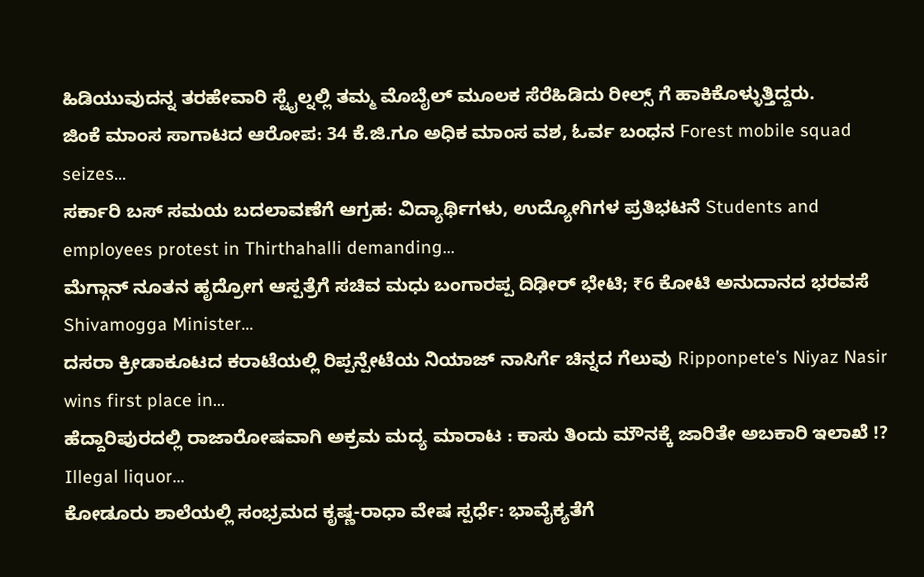ಹಿಡಿಯುವುದನ್ನ ತರಹೇವಾರಿ ಸ್ಟೈಲ್ನಲ್ಲಿ ತಮ್ಮ ಮೊಬೈಲ್ ಮೂಲಕ ಸೆರೆಹಿಡಿದು ರೀಲ್ಸ್ ಗೆ ಹಾಕಿಕೊಳ್ಳುತ್ತಿದ್ದರು.
ಜಿಂಕೆ ಮಾಂಸ ಸಾಗಾಟದ ಆರೋಪ: 34 ಕೆ.ಜಿ.ಗೂ ಅಧಿಕ ಮಾಂಸ ವಶ, ಓರ್ವ ಬಂಧನ Forest mobile squad seizes…
ಸರ್ಕಾರಿ ಬಸ್ ಸಮಯ ಬದಲಾವಣೆಗೆ ಆಗ್ರಹ: ವಿದ್ಯಾರ್ಥಿಗಳು, ಉದ್ಯೋಗಿಗಳ ಪ್ರತಿಭಟನೆ Students and employees protest in Thirthahalli demanding…
ಮೆಗ್ಗಾನ್ ನೂತನ ಹೃದ್ರೋಗ ಆಸ್ಪತ್ರೆಗೆ ಸಚಿವ ಮಧು ಬಂಗಾರಪ್ಪ ದಿಢೀರ್ ಭೇಟಿ; ₹6 ಕೋಟಿ ಅನುದಾನದ ಭರವಸೆ Shivamogga Minister…
ದಸರಾ ಕ್ರೀಡಾಕೂಟದ ಕರಾಟೆಯಲ್ಲಿ ರಿಪ್ಪನ್ಪೇಟೆಯ ನಿಯಾಜ್ ನಾಸಿರ್ಗೆ ಚಿನ್ನದ ಗೆಲುವು Ripponpete’s Niyaz Nasir wins first place in…
ಹೆದ್ದಾರಿಪುರದಲ್ಲಿ ರಾಜಾರೋಷವಾಗಿ ಅಕ್ರಮ ಮದ್ಯ ಮಾರಾಟ : ಕಾಸು ತಿಂದು ಮೌನಕ್ಕೆ ಜಾರಿತೇ ಅಬಕಾರಿ ಇಲಾಖೆ !? Illegal liquor…
ಕೋಡೂರು ಶಾಲೆಯಲ್ಲಿ ಸಂಭ್ರಮದ ಕೃಷ್ಣ-ರಾಧಾ ವೇಷ ಸ್ಪರ್ಧೆ: ಭಾವೈಕ್ಯತೆಗೆ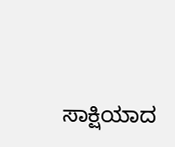ಸಾಕ್ಷಿಯಾದ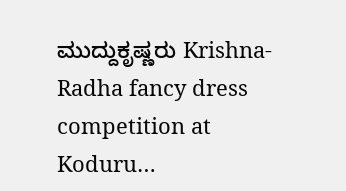ಮುದ್ದುಕೃಷ್ಣರು Krishna-Radha fancy dress competition at Koduru…